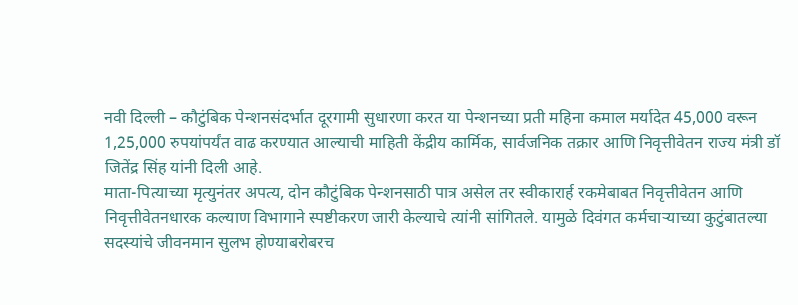नवी दिल्ली – कौटुंबिक पेन्शनसंदर्भात दूरगामी सुधारणा करत या पेन्शनच्या प्रती महिना कमाल मर्यादेत 45,000 वरून 1,25,000 रुपयांपर्यंत वाढ करण्यात आल्याची माहिती केंद्रीय कार्मिक, सार्वजनिक तक्रार आणि निवृत्तीवेतन राज्य मंत्री डॉ जितेंद्र सिंह यांनी दिली आहे.
माता-पित्याच्या मृत्युनंतर अपत्य, दोन कौटुंबिक पेन्शनसाठी पात्र असेल तर स्वीकारार्ह रकमेबाबत निवृत्तीवेतन आणि निवृत्तीवेतनधारक कल्याण विभागाने स्पष्टीकरण जारी केल्याचे त्यांनी सांगितले. यामुळे दिवंगत कर्मचाऱ्याच्या कुटुंबातल्या सदस्यांचे जीवनमान सुलभ होण्याबरोबरच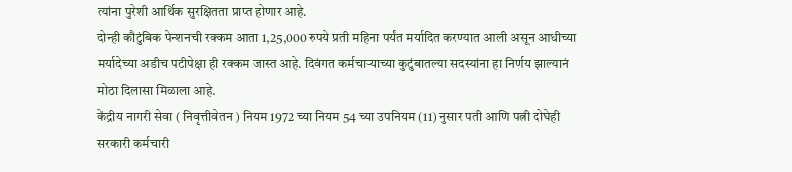त्यांना पुरेशी आर्थिक सुरक्षितता प्राप्त होणार आहे.
दोन्ही कौटुंबिक पेन्शनची रक्कम आता 1,25,000 रुपये प्रती महिना पर्यंत मर्यादित करण्यात आली असून आधीच्या मर्यादेच्या अडीच पटीपेक्षा ही रक्कम जास्त आहे. दिवंगत कर्मचाऱ्याच्या कुटुंबातल्या सदस्यांना हा निर्णय झाल्यानं मोठा दिलासा मिळाला आहे.
केंद्रीय नागरी सेवा ( निवृत्तीवेतन ) नियम 1972 च्या नियम 54 च्या उपनियम (11) नुसार पती आणि पत्नी दोघेही सरकारी कर्मचारी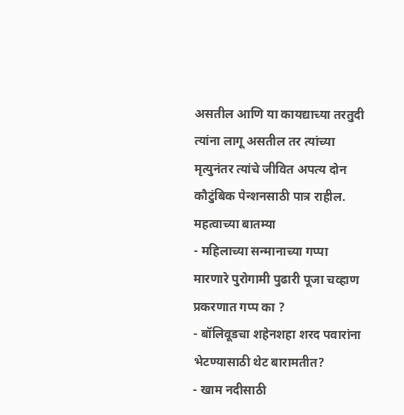असतील आणि या कायद्याच्या तरतुदी त्यांना लागू असतील तर त्यांच्या मृत्युनंतर त्यांचे जीवित अपत्य दोन कौटुंबिक पेन्शनसाठी पात्र राहील.
महत्वाच्या बातम्या
- महिलाच्या सन्मानाच्या गप्पा मारणारे पुरोगामी पुढारी पूजा चव्हाण प्रकरणात गप्प का ?
- बॉलिवूडचा शहेनशहा शरद पवारांना भेटण्यासाठी थेट बारामतीत?
- खाम नदीसाठी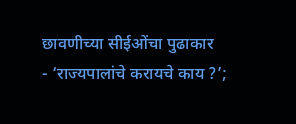छावणीच्या सीईओंचा पुढाकार
- ‘राज्यपालांचे करायचे काय ?’;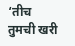‘तीच तुमची खरी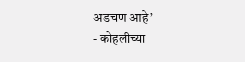अडचण आहे’
- कोहलीच्या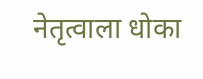नेतृत्वाला धोका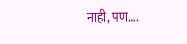नाही, पण….